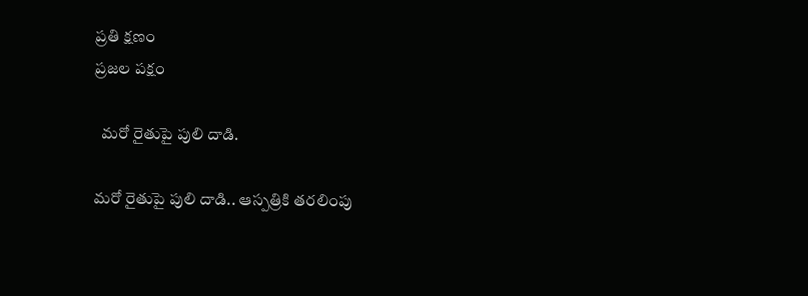ప్రతి క్షణం
ప్రజల పక్షం

  మరో రైతుపై పులి దాడి.

మరో రైతుపై పులి దాడి.. ఆస్పత్రికి తరలింపు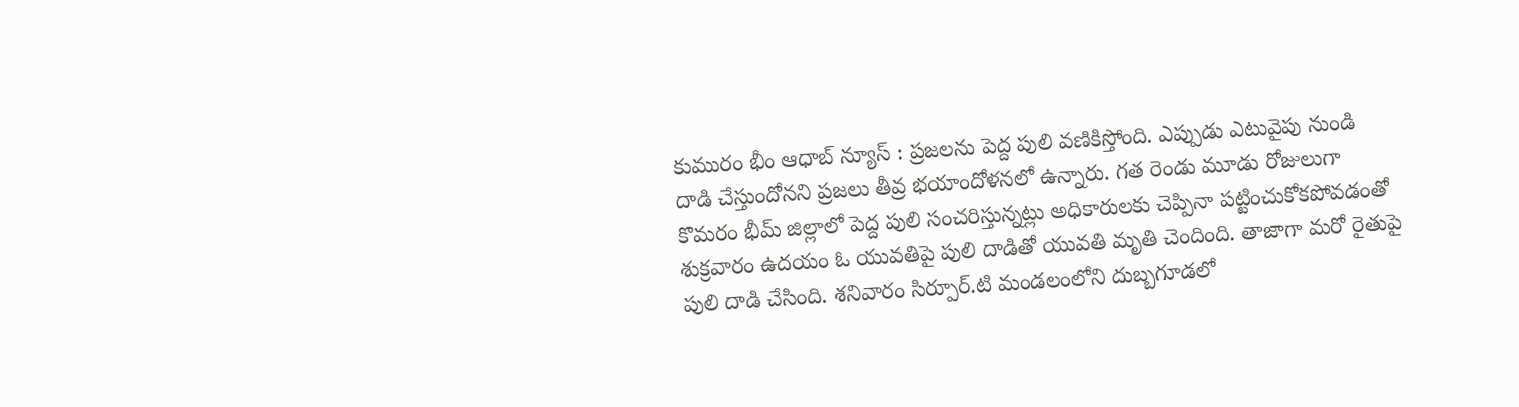కుమురం భీం ఆధాబ్ న్యూస్ : ప్రజలను పెద్ద పులి వణికిస్తోంది. ఎప్పుడు ఎటువైపు నుండి దాడి చేస్తుందోనని ప్రజలు తీవ్ర భయాందోళనలో ఉన్నారు. గత రెండు మూడు రోజులుగా కొమరం భీమ్ జిల్లాలో పెద్ద పులి సంచరిస్తున్నట్లు అధికారులకు చెప్పినా పట్టించుకోకపోవడంతో శుక్రవారం ఉదయం ఓ యువతిపై పులి దాడితో యువతి మృతి చెందింది. తాజాగా మరో రైతుపై పులి దాడి చేసింది. శనివారం సిర్పూర్‌.టి మండలంలోని దుబ్బగూడలో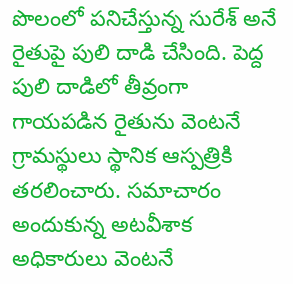పొలంలో పనిచేస్తున్న సురేశ్‌ అనే రైతుపై పులి దాడి చేసింది. పెద్ద పులి దాడిలో తీవ్రంగా గాయపడిన రైతును వెంటనే గ్రామస్థులు స్థానిక ఆస్పత్రికి తరలించారు. సమాచారం అందుకున్న అటవీశాక అధికారులు వెంటనే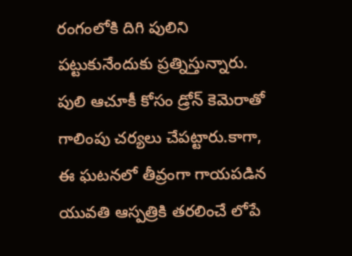రంగంలోకి దిగి పులిని పట్టుకునేందుకు ప్రత్నిస్తున్నారు. పులి ఆచూకీ కోసం డ్రోన్ కెమెరాతో గాలింపు చర్యలు చేపట్టారు.కాగా, ఈ ఘటనలో తీవ్రంగా గాయపడిన యువతి ఆస్పత్రికి తరలించే లోపే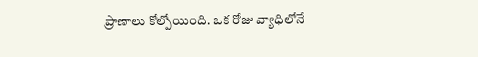ప్రాణాలు కోల్పోయింది. ఒక రోజు వ్యాధిలోనే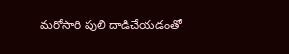మరోసారి పులి దాడిచేయడంతో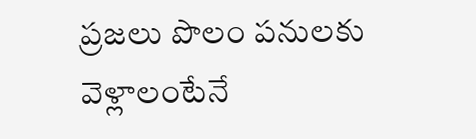ప్రజలు పొలం పనులకు వెళ్లాలంటేనే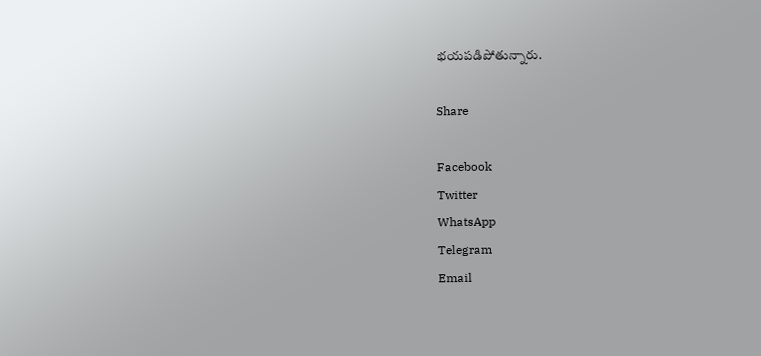భయపడిపోతున్నారు.

Share

Facebook
Twitter
WhatsApp
Telegram
Email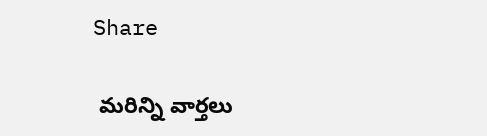Share

 మరిన్ని వార్తలు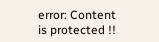error: Content is protected !!